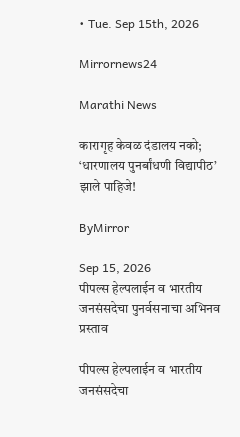• Tue. Sep 15th, 2026

Mirrornews24

Marathi News

कारागृह केवळ दंडालय नको; ‘धारणालय पुनर्बांधणी विद्यापीठ’ झाले पाहिजे!

ByMirror

Sep 15, 2026
पीपल्स हेल्पलाईन व भारतीय जनसंसदेचा पुनर्वसनाचा अभिनव प्रस्ताव

पीपल्स हेल्पलाईन व भारतीय जनसंसदेचा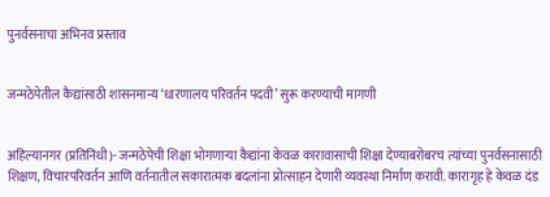पुनर्वसनाचा अभिनव प्रस्ताव


जन्मठेपेतील कैद्यांसाठी शासनमान्य ‘धारणालय परिवर्तन पदवी’ सुरू करण्याची मागणी


अहिल्यानगर (प्रतिनिधी)- जन्मठेपेची शिक्षा भोगणाऱ्या कैद्यांना केवळ कारावासाची शिक्षा देण्याबरोबरच त्यांच्या पुनर्वसनासाठी शिक्षण, विचारपरिवर्तन आणि वर्तनातील सकारात्मक बदलांना प्रोत्साहन देणारी व्यवस्था निर्माण करावी. कारागृह हे केवळ दंड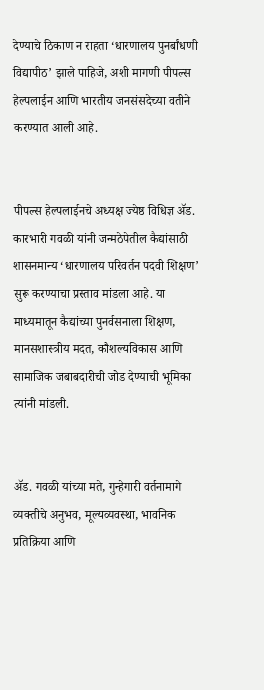देण्याचे ठिकाण न राहता ‘धारणालय पुनर्बांधणी विद्यापीठ’ झाले पाहिजे, अशी मागणी पीपल्स हेल्पलाईन आणि भारतीय जनसंसदेच्या वतीने करण्यात आली आहे.


पीपल्स हेल्पलाईनचे अध्यक्ष ज्येष्ठ विधिज्ञ ॲड. कारभारी गवळी यांनी जन्मठेपेतील कैद्यांसाठी शासनमान्य ‘धारणालय परिवर्तन पदवी शिक्षण’ सुरू करण्याचा प्रस्ताव मांडला आहे. या माध्यमातून कैद्यांच्या पुनर्वसनाला शिक्षण, मानसशास्त्रीय मदत, कौशल्यविकास आणि सामाजिक जबाबदारीची जोड देण्याची भूमिका त्यांनी मांडली.


ॲड. गवळी यांच्या मते, गुन्हेगारी वर्तनामागे व्यक्तीचे अनुभव, मूल्यव्यवस्था, भावनिक प्रतिक्रिया आणि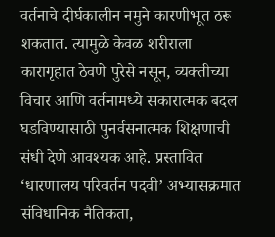वर्तनाचे दीर्घकालीन नमुने कारणीभूत ठरू शकतात. त्यामुळे केवळ शरीराला कारागृहात ठेवणे पुरेसे नसून, व्यक्तीच्या विचार आणि वर्तनामध्ये सकारात्मक बदल घडविण्यासाठी पुनर्वसनात्मक शिक्षणाची संधी देणे आवश्‍यक आहे. प्रस्तावित ‘धारणालय परिवर्तन पदवी’ अभ्यासक्रमात संविधानिक नैतिकता,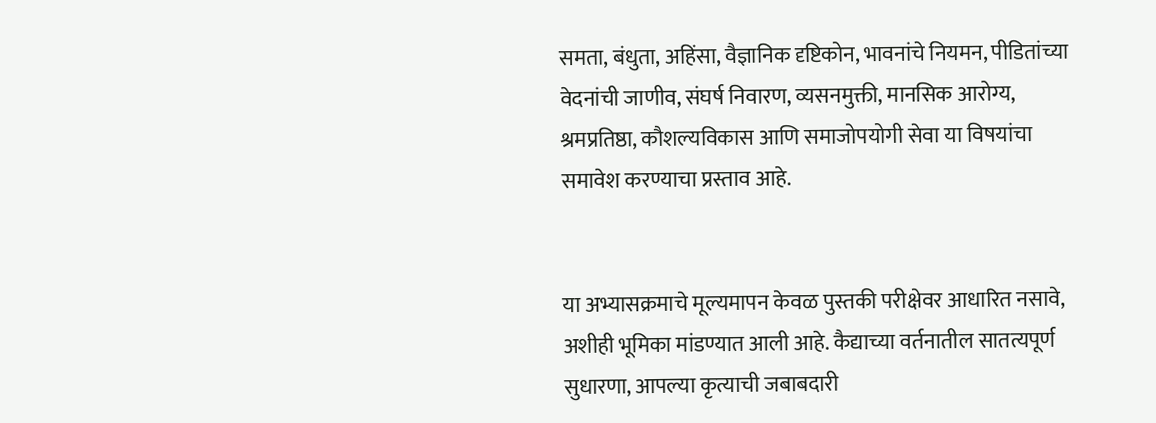समता, बंधुता, अहिंसा, वैज्ञानिक दृष्टिकोन, भावनांचे नियमन, पीडितांच्या वेदनांची जाणीव, संघर्ष निवारण, व्यसनमुक्ती, मानसिक आरोग्य, श्रमप्रतिष्ठा, कौशल्यविकास आणि समाजोपयोगी सेवा या विषयांचा समावेश करण्याचा प्रस्ताव आहे.


या अभ्यासक्रमाचे मूल्यमापन केवळ पुस्तकी परीक्षेवर आधारित नसावे, अशीही भूमिका मांडण्यात आली आहे. कैद्याच्या वर्तनातील सातत्यपूर्ण सुधारणा, आपल्या कृत्याची जबाबदारी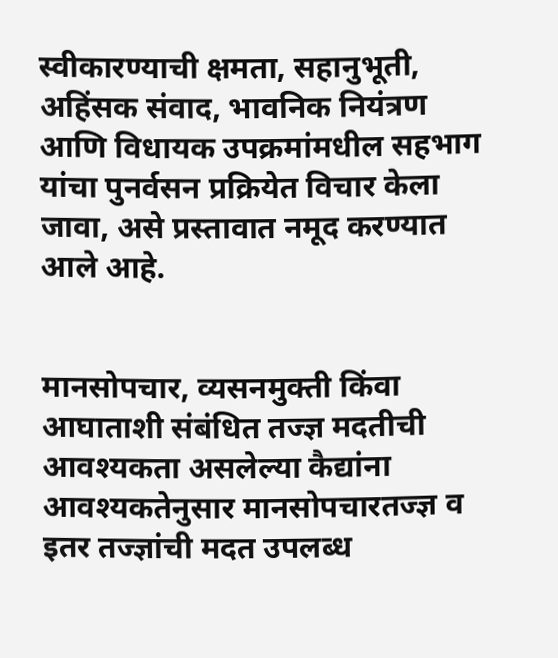स्वीकारण्याची क्षमता, सहानुभूती, अहिंसक संवाद, भावनिक नियंत्रण आणि विधायक उपक्रमांमधील सहभाग यांचा पुनर्वसन प्रक्रियेत विचार केला जावा, असे प्रस्तावात नमूद करण्यात आले आहे.


मानसोपचार, व्यसनमुक्ती किंवा आघाताशी संबंधित तज्ज्ञ मदतीची आवश्‍यकता असलेल्या कैद्यांना आवश्‍यकतेनुसार मानसोपचारतज्ज्ञ व इतर तज्ज्ञांची मदत उपलब्ध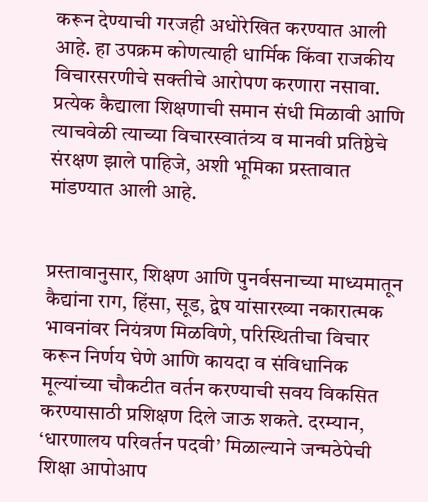करून देण्याची गरजही अधोरेखित करण्यात आली आहे. हा उपक्रम कोणत्याही धार्मिक किंवा राजकीय विचारसरणीचे सक्तीचे आरोपण करणारा नसावा. प्रत्येक कैद्याला शिक्षणाची समान संधी मिळावी आणि त्याचवेळी त्याच्या विचारस्वातंत्र्य व मानवी प्रतिष्ठेचे संरक्षण झाले पाहिजे, अशी भूमिका प्रस्तावात मांडण्यात आली आहे.


प्रस्तावानुसार, शिक्षण आणि पुनर्वसनाच्या माध्यमातून कैद्यांना राग, हिंसा, सूड, द्वेष यांसारख्या नकारात्मक भावनांवर नियंत्रण मिळविणे, परिस्थितीचा विचार करून निर्णय घेणे आणि कायदा व संविधानिक मूल्यांच्या चौकटीत वर्तन करण्याची सवय विकसित करण्यासाठी प्रशिक्षण दिले जाऊ शकते. दरम्यान, ‘धारणालय परिवर्तन पदवी’ मिळाल्याने जन्मठेपेची शिक्षा आपोआप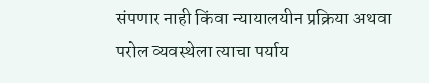संपणार नाही किंवा न्यायालयीन प्रक्रिया अथवा परोल व्यवस्थेला त्याचा पर्याय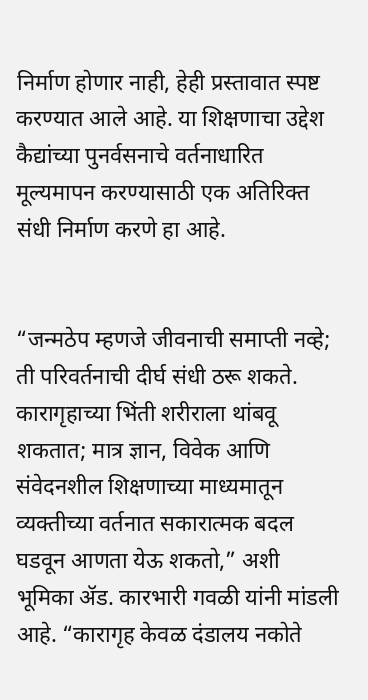निर्माण होणार नाही, हेही प्रस्तावात स्पष्ट करण्यात आले आहे. या शिक्षणाचा उद्देश कैद्यांच्या पुनर्वसनाचे वर्तनाधारित मूल्यमापन करण्यासाठी एक अतिरिक्त संधी निर्माण करणे हा आहे.


“जन्मठेप म्हणजे जीवनाची समाप्ती नव्हे; ती परिवर्तनाची दीर्घ संधी ठरू शकते. कारागृहाच्या भिंती शरीराला थांबवू शकतात; मात्र ज्ञान, विवेक आणि संवेदनशील शिक्षणाच्या माध्यमातून व्यक्तीच्या वर्तनात सकारात्मक बदल घडवून आणता येऊ शकतो,” अशी भूमिका ॲड. कारभारी गवळी यांनी मांडली आहे. “कारागृह केवळ दंडालय नकोते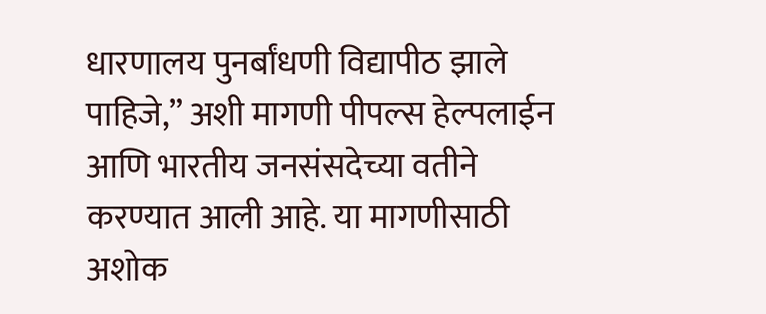धारणालय पुनर्बांधणी विद्यापीठ झाले पाहिजे,” अशी मागणी पीपल्स हेल्पलाईन आणि भारतीय जनसंसदेच्या वतीने करण्यात आली आहे. या मागणीसाठी अशोक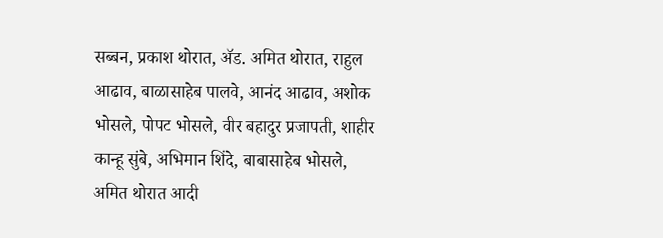सब्बन, प्रकाश थोरात, ॲड. अमित थोरात, राहुल आढाव, बाळासाहेब पालवे, आनंद आढाव, अशोक भोसले, पोपट भोसले, वीर बहादुर प्रजापती, शाहीर कान्हू सुंबे, अभिमान शिंदे, बाबासाहेब भोसले, अमित थोरात आदी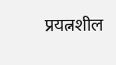प्रयत्नशील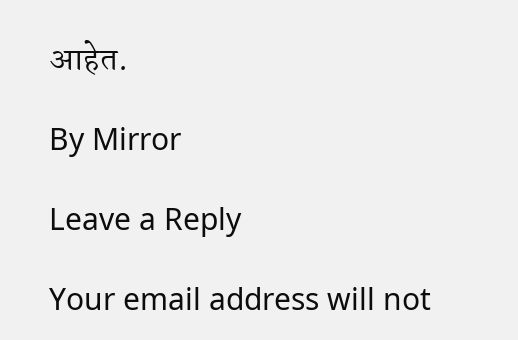आहेत.

By Mirror

Leave a Reply

Your email address will not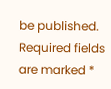be published. Required fields are marked *